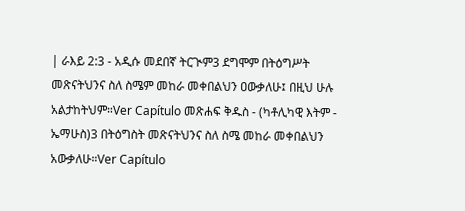| ራእይ 2:3 - አዲሱ መደበኛ ትርጒም3 ደግሞም በትዕግሥት መጽናትህንና ስለ ስሜም መከራ መቀበልህን ዐውቃለሁ፤ በዚህ ሁሉ አልታከትህም።Ver Capítulo መጽሐፍ ቅዱስ - (ካቶሊካዊ እትም - ኤማሁስ)3 በትዕግስት መጽናትህንና ስለ ስሜ መከራ መቀበልህን አውቃለሁ።Ver Capítulo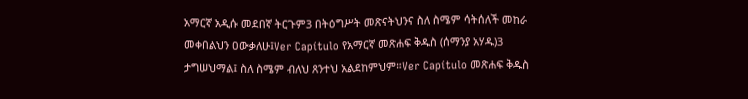አማርኛ አዲሱ መደበኛ ትርጉም3 በትዕግሥት መጽናትህንና ስለ ስሜም ሳትሰለች መከራ መቀበልህን ዐውቃለሁ፤Ver Capítulo የአማርኛ መጽሐፍ ቅዱስ (ሰማንያ አሃዱ)3 ታግሠህማል፤ ስለ ስሜም ብለህ ጸንተህ አልደከምህም።Ver Capítulo መጽሐፍ ቅዱስ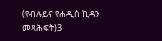(የብሉይና የሐዲስ ኪዳን መጻሕፍት)3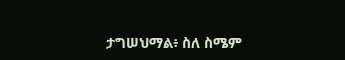ታግሠህማል፥ ስለ ስሜም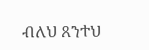ብለህ ጸንተህ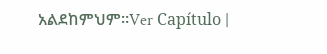አልደከምህም።Ver Capítulo |